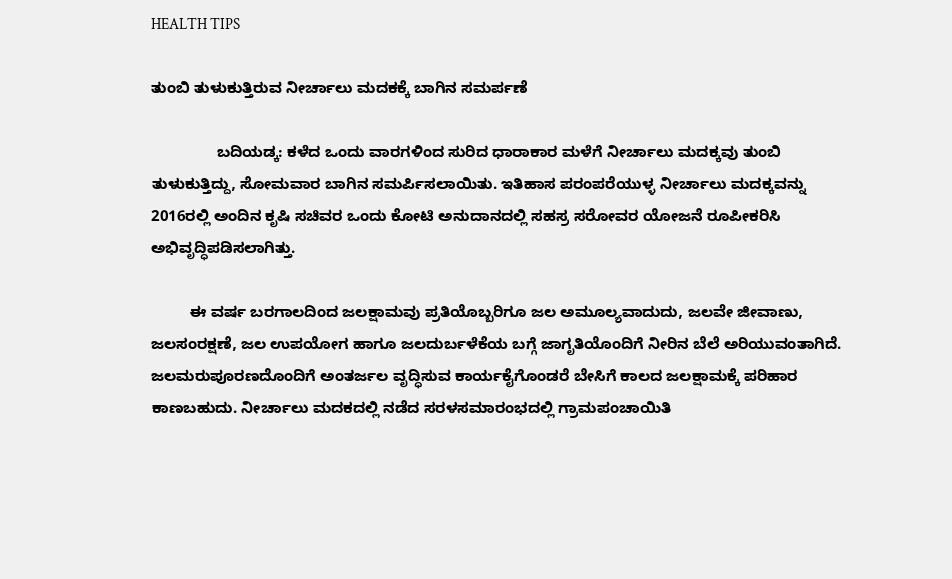HEALTH TIPS

ತುಂಬಿ ತುಳುಕುತ್ತಿರುವ ನೀರ್ಚಾಲು ಮದಕಕ್ಕೆ ಬಾಗಿನ ಸಮರ್ಪಣೆ

               ಬದಿಯಡ್ಕ: ಕಳೆದ ಒಂದು ವಾರಗಳಿಂದ ಸುರಿದ ಧಾರಾಕಾರ ಮಳೆಗೆ ನೀರ್ಚಾಲು ಮದಕ್ಕವು ತುಂಬಿ ತುಳುಕುತ್ತಿದ್ದು, ಸೋಮವಾರ ಬಾಗಿನ ಸಮರ್ಪಿಸಲಾಯಿತು. ಇತಿಹಾಸ ಪರಂಪರೆಯುಳ್ಳ ನೀರ್ಚಾಲು ಮದಕ್ಕವನ್ನು 2016ರಲ್ಲಿ ಅಂದಿನ ಕೃಷಿ ಸಚಿವರ ಒಂದು ಕೋಟಿ ಅನುದಾನದಲ್ಲಿ ಸಹಸ್ರ ಸರೋವರ ಯೋಜನೆ ರೂಪೀಕರಿಸಿ ಅಭಿವೃದ್ಧಿಪಡಿಸಲಾಗಿತ್ತು.

         ಈ ವರ್ಷ ಬರಗಾಲದಿಂದ ಜಲಕ್ಷಾಮವು ಪ್ರತಿಯೊಬ್ಬರಿಗೂ ಜಲ ಅಮೂಲ್ಯವಾದುದು, ಜಲವೇ ಜೀವಾಣು, ಜಲಸಂರಕ್ಷಣೆ, ಜಲ ಉಪಯೋಗ ಹಾಗೂ ಜಲದುರ್ಬಳೆಕೆಯ ಬಗ್ಗೆ ಜಾಗೃತಿಯೊಂದಿಗೆ ನೀರಿನ ಬೆಲೆ ಅರಿಯುವಂತಾಗಿದೆ. ಜಲಮರುಪೂರಣದೊಂದಿಗೆ ಅಂತರ್ಜಲ ವೃದ್ಧಿಸುವ ಕಾರ್ಯಕೈಗೊಂಡರೆ ಬೇಸಿಗೆ ಕಾಲದ ಜಲಕ್ಷಾಮಕ್ಕೆ ಪರಿಹಾರ ಕಾಣಬಹುದು. ನೀರ್ಚಾಲು ಮದಕದಲ್ಲಿ ನಡೆದ ಸರಳಸಮಾರಂಭದಲ್ಲಿ ಗ್ರಾಮಪಂಚಾಯಿತಿ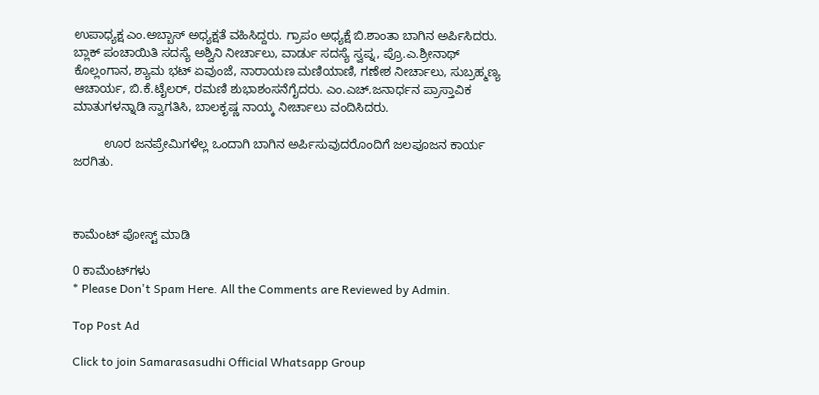ಉಪಾಧ್ಯಕ್ಷ ಎಂ.ಅಬ್ಬಾಸ್ ಅಧ್ಯಕ್ಷತೆ ವಹಿಸಿದ್ದರು. ಗ್ರಾಪಂ ಅಧ್ಯಕ್ಷೆ ಬಿ.ಶಾಂತಾ ಬಾಗಿನ ಅರ್ಪಿಸಿದರು. ಬ್ಲಾಕ್ ಪಂಚಾಯಿತಿ ಸದಸ್ಯೆ ಅಶ್ವಿನಿ ನೀರ್ಚಾಲು, ವಾರ್ಡು ಸದಸ್ಯೆ ಸ್ವಪ್ನ, ಪ್ರೊ.ಎ.ಶ್ರೀನಾಥ್ ಕೊಲ್ಲಂಗಾನ, ಶ್ಯಾಮ ಭಟ್ ಏವುಂಜೆ, ನಾರಾಯಣ ಮಣಿಯಾಣಿ, ಗಣೇಶ ನೀರ್ಚಾಲು, ಸುಬ್ರಹ್ಮಣ್ಯ ಆಚಾರ್ಯ, ಬಿ.ಕೆ.ಟೈಲರ್, ರಮಣಿ ಶುಭಾಶಂಸನೆಗೈದರು. ಎಂ.ಎಚ್.ಜನಾರ್ಧನ ಪ್ರಾಸ್ತಾವಿಕ ಮಾತುಗಳನ್ನಾಡಿ ಸ್ವಾಗತಿಸಿ, ಬಾಲಕೃಷ್ಣ ನಾಯ್ಕ ನೀರ್ಚಾಲು ವಂದಿಸಿದರು.

         ಊರ ಜನಪ್ರೇಮಿಗಳೆಲ್ಲ ಒಂದಾಗಿ ಬಾಗಿನ ಅರ್ಪಿಸುವುದರೊಂದಿಗೆ ಜಲಪೂಜನ ಕಾರ್ಯ ಜರಗಿತು.



ಕಾಮೆಂಟ್‌‌ ಪೋಸ್ಟ್‌ ಮಾಡಿ

0 ಕಾಮೆಂಟ್‌ಗಳು
* Please Don't Spam Here. All the Comments are Reviewed by Admin.

Top Post Ad

Click to join Samarasasudhi Official Whatsapp Group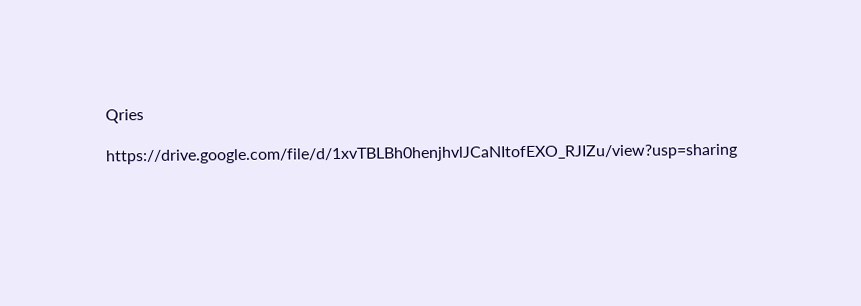Qries

https://drive.google.com/file/d/1xvTBLBh0henjhvlJCaNItofEXO_RJIZu/view?usp=sharing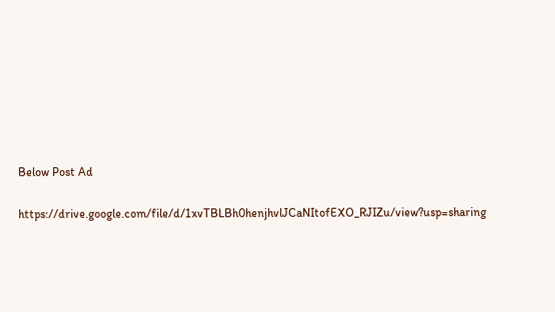Below Post Ad

https://drive.google.com/file/d/1xvTBLBh0henjhvlJCaNItofEXO_RJIZu/view?usp=sharing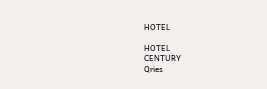HOTEL

HOTEL
CENTURY
Qries